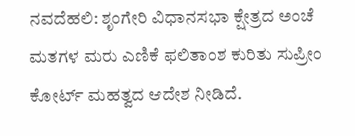ನವದೆಹಲಿ: ಶೃಂಗೇರಿ ವಿಧಾನಸಭಾ ಕ್ಷೇತ್ರದ ಅಂಚೆ ಮತಗಳ ಮರು ಎಣಿಕೆ ಫಲಿತಾಂಶ ಕುರಿತು ಸುಪ್ರೀಂ ಕೋರ್ಟ್ ಮಹತ್ವದ ಆದೇಶ ನೀಡಿದೆ.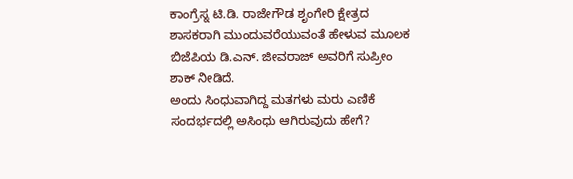ಕಾಂಗ್ರೆಸ್ನ ಟಿ.ಡಿ. ರಾಜೇಗೌಡ ಶೃಂಗೇರಿ ಕ್ಷೇತ್ರದ ಶಾಸಕರಾಗಿ ಮುಂದುವರೆಯುವಂತೆ ಹೇಳುವ ಮೂಲಕ ಬಿಜೆಪಿಯ ಡಿ.ಎನ್. ಜೀವರಾಜ್ ಅವರಿಗೆ ಸುಪ್ರೀಂ ಶಾಕ್ ನೀಡಿದೆ.
ಅಂದು ಸಿಂಧುವಾಗಿದ್ದ ಮತಗಳು ಮರು ಎಣಿಕೆ ಸಂದರ್ಭದಲ್ಲಿ ಅಸಿಂಧು ಆಗಿರುವುದು ಹೇಗೆ?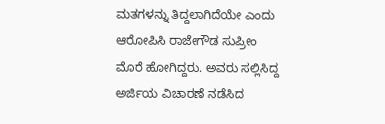ಮತಗಳನ್ನು ತಿದ್ದಲಾಗಿದೆಯೇ ಎಂದು ಆರೋಪಿಸಿ ರಾಜೇಗೌಡ ಸುಪ್ರೀಂ ಮೊರೆ ಹೋಗಿದ್ದರು. ಅವರು ಸಲ್ಲಿಸಿದ್ದ ಅರ್ಜಿಯ ವಿಚಾರಣೆ ನಡೆಸಿದ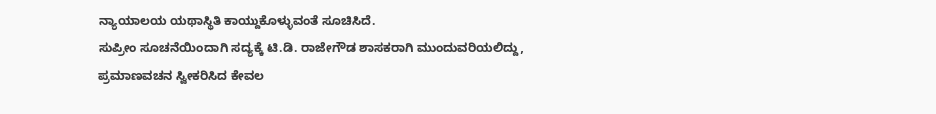ನ್ಯಾಯಾಲಯ ಯಥಾಸ್ಥಿತಿ ಕಾಯ್ದುಕೊಳ್ಳುವಂತೆ ಸೂಚಿಸಿದೆ.
ಸುಪ್ರೀಂ ಸೂಚನೆಯಿಂದಾಗಿ ಸದ್ಯಕ್ಕೆ ಟಿ.ಡಿ. ರಾಜೇಗೌಡ ಶಾಸಕರಾಗಿ ಮುಂದುವರಿಯಲಿದ್ದು, ಪ್ರಮಾಣವಚನ ಸ್ವೀಕರಿಸಿದ ಕೇವಲ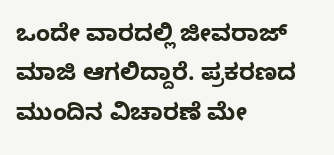ಒಂದೇ ವಾರದಲ್ಲಿ ಜೀವರಾಜ್ ಮಾಜಿ ಆಗಲಿದ್ದಾರೆ. ಪ್ರಕರಣದ ಮುಂದಿನ ವಿಚಾರಣೆ ಮೇ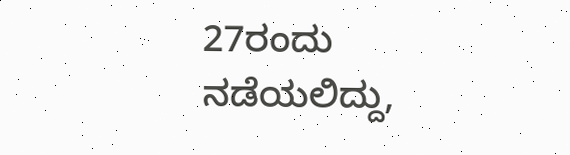27ರಂದು ನಡೆಯಲಿದ್ದು,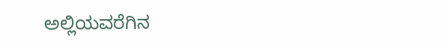ಅಲ್ಲಿಯವರೆಗಿನ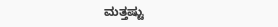ಮತ್ತಷ್ಟು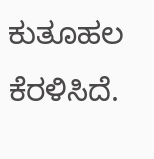ಕುತೂಹಲ ಕೆರಳಿಸಿದೆ.